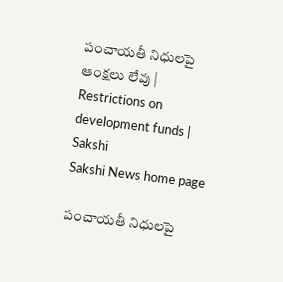పంచాయతీ నిధులపై ఆంక్షలు లేవు | Restrictions on development funds | Sakshi
Sakshi News home page

పంచాయతీ నిధులపై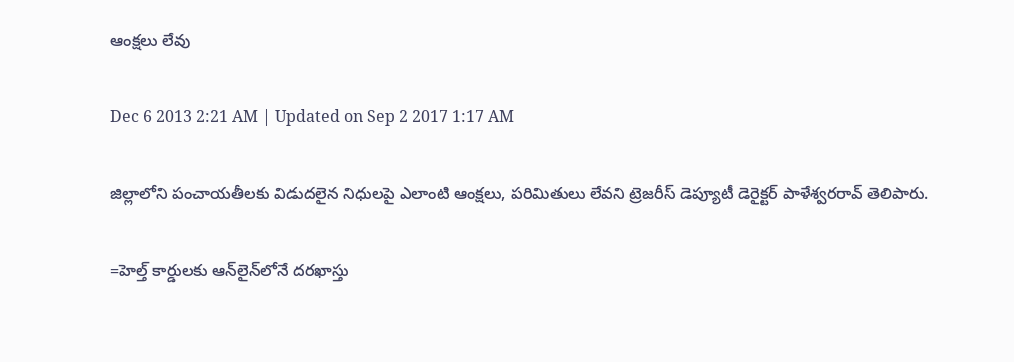ఆంక్షలు లేవు

Dec 6 2013 2:21 AM | Updated on Sep 2 2017 1:17 AM

జిల్లాలోని పంచాయతీలకు విడుదలైన నిధులపై ఎలాంటి ఆంక్షలు, పరిమితులు లేవని ట్రెజరీస్ డెప్యూటీ డెరైక్టర్ పాళేశ్వరరావ్ తెలిపారు.

=హెల్త్ కార్డులకు ఆన్‌లైన్‌లోనే దరఖాస్తు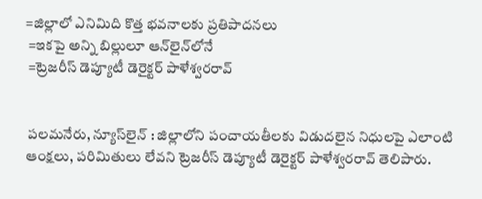=జిల్లాలో ఎనిమిది కొత్త భవనాలకు ప్రతిపాదనలు
 =ఇకపై అన్ని బిల్లులూ ఆన్‌లైన్‌లోనే
 =ట్రెజరీస్ డెప్యూటీ డెరైక్టర్ పాళేశ్వరరావ్


 పలమనేరు, న్యూస్‌లైన్ : జిల్లాలోని పంచాయతీలకు విడుదలైన నిధులపై ఎలాంటి ఆంక్షలు, పరిమితులు లేవని ట్రెజరీస్ డెప్యూటీ డెరైక్టర్ పాళేశ్వరరావ్ తెలిపారు.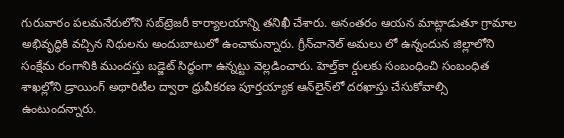గురువారం పలమనేరులోని సబ్‌ట్రెజరీ కార్యాలయాన్ని తనిఖీ చేశారు. అనంతరం ఆయన మాట్లాడుతూ గ్రామాల అభివృద్ధికి వచ్చిన నిధులను అందుబాటులో ఉంచామన్నారు. గ్రీన్‌చానెల్ అమలు లో ఉన్నందున జిల్లాలోని సంక్షేమ రంగానికి ముందస్తు బడ్జెట్ సిద్ధంగా ఉన్నట్టు వెల్లడించారు. హెల్త్‌కా ర్డులకు సంబంధించి సంబంధిత శాఖల్లోని డ్రాయింగ్ అథారిటీల ద్వారా ధ్రువీకరణ పూర్తయ్యాక ఆన్‌లైన్‌లో దరఖాస్తు చేసుకోవాల్సి ఉంటుందన్నారు.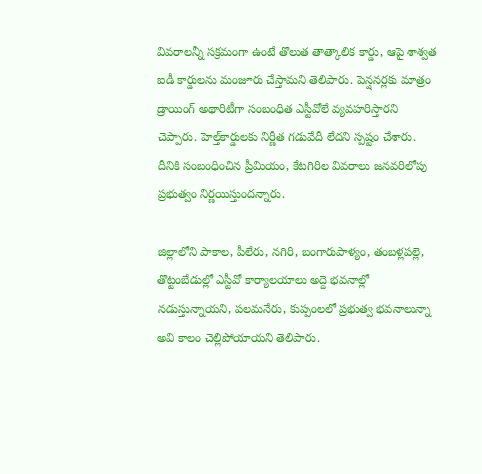వివరాలన్నీ సక్రమంగా ఉంటే తొలుత తాత్కాలిక కార్డు, ఆపై శాశ్వత ఐడీ కార్డులను మంజూరు చేస్తామని తెలిపారు. పెన్షనర్లకు మాత్రం డ్రాయింగ్ అథారిటీగా సంబంధిత ఎస్టీవోలే వ్యవహరిస్తారని చెప్పారు. హెల్త్‌కార్డులకు నిర్ణీత గడువేదీ లేదని స్పష్టం చేశారు. దీనికి సంబంధించిన ప్రీమియం, కేటగిరిల వివరాలు జనవరిలోపు ప్రభుత్వం నిర్ణయిస్తుందన్నారు.

జిల్లాలోని పాకాల, పీలేరు, నగిరి, బంగారుపాళ్యం, తంబళ్లపల్లె, తొట్టంబేడుల్లో ఎస్టీవో కార్యాలయాలు అద్దె భవనాల్లో నడుస్తున్నాయని, పలమనేరు, కుప్పంలలో ప్రభుత్వ భవనాలున్నా అవి కాలం చెల్లిపోయాయని తెలిపారు.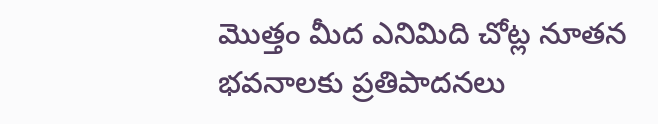మొత్తం మీద ఎనిమిది చోట్ల నూతన భవనాలకు ప్రతిపాదనలు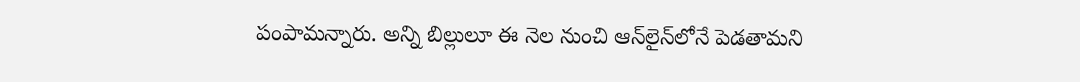పంపామన్నారు. అన్ని బిల్లులూ ఈ నెల నుంచి ఆన్‌లైన్‌లోనే పెడతామని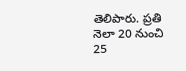తెలిపారు. ప్రతి నెలా 20 నుంచి 25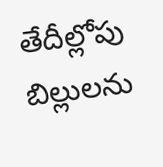తేదీల్లోపు బిల్లులను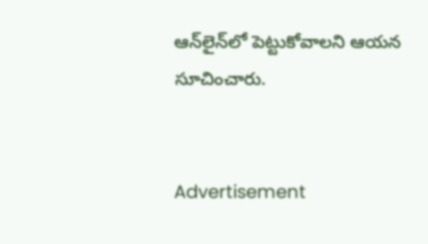ఆన్‌లైన్‌లో పెట్టుకోవాలని ఆయన సూచించారు.


Advertisement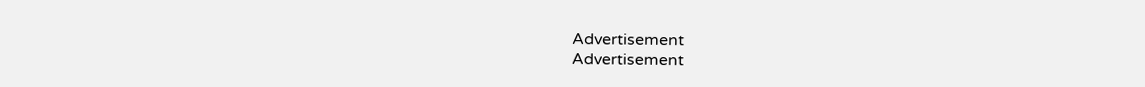Advertisement
Advertisement